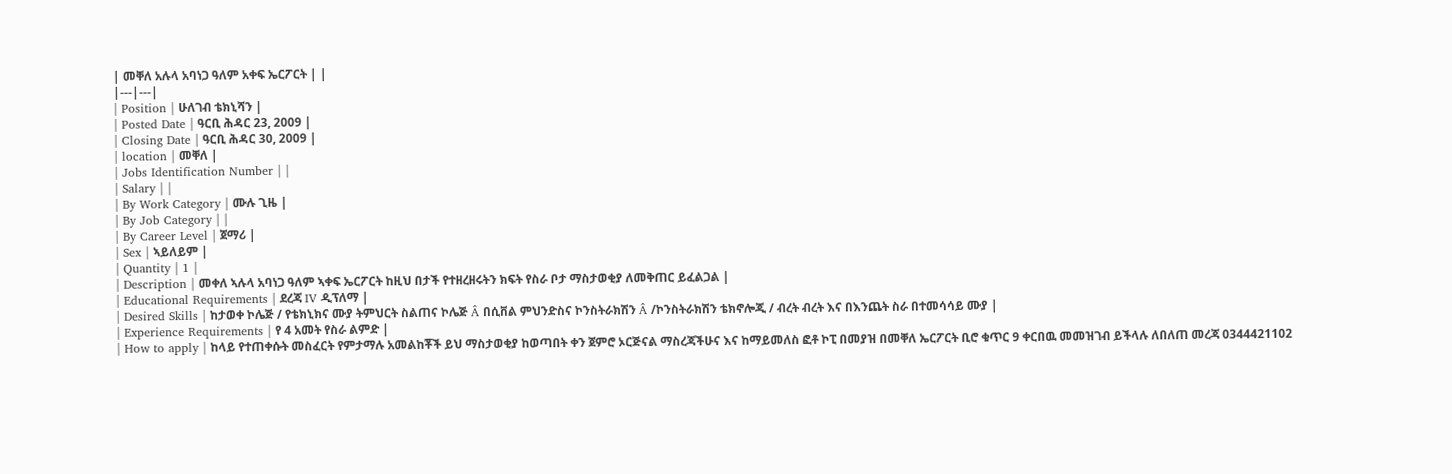| መቐለ አሉላ አባነጋ ዓለም አቀፍ ኤርፖርት | |
|---|---|
| Position | ሁለገብ ቴክኒሻን |
| Posted Date | ዓርቢ ሕዳር 23, 2009 |
| Closing Date | ዓርቢ ሕዳር 30, 2009 |
| location | መቐለ |
| Jobs Identification Number | |
| Salary | |
| By Work Category | ሙሉ ጊዜ |
| By Job Category | |
| By Career Level | ጀማሪ |
| Sex | ኣይለይም |
| Quantity | 1 |
| Description | መቀለ ኣሉላ አባነጋ ዓለም ኣቀፍ ኤርፖርት ከዚህ በታች የተዘረዘሩትን ክፍት የስራ ቦታ ማስታወቂያ ለመቅጠር ይፈልጋል |
| Educational Requirements | ደረጃ IV ዲፕለማ |
| Desired Skills | ከታወቀ ኮሌጅ / የቴክኒክና ሙያ ትምህርት ስልጠና ኮሌጅ Â በሲቨል ምህንድስና ኮንስትራክሽን Â /ኮንስትራክሽን ቴክኖሎጂ / ብረት ብረት እና በእንጨት ስራ በተመሳሳይ ሙያ |
| Experience Requirements | የ 4 አመት የስራ ልምድ |
| How to apply | ከላይ የተጠቀሱት መስፈርት የምታማሉ አመልከቾች ይህ ማስታወቂያ ከወጣበት ቀን ጀምሮ ኦርጅናል ማስረጃችሁና እና ከማይመለስ ፎቶ ኮፒ በመያዝ በመቐለ ኤርፖርት ቢሮ ቁጥር 9 ቀርበዉ መመዝገብ ይችላሉ ለበለጠ መረጃ 0344421102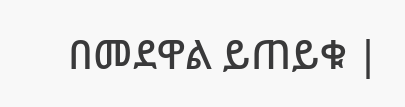በመደዋል ይጠይቁ |